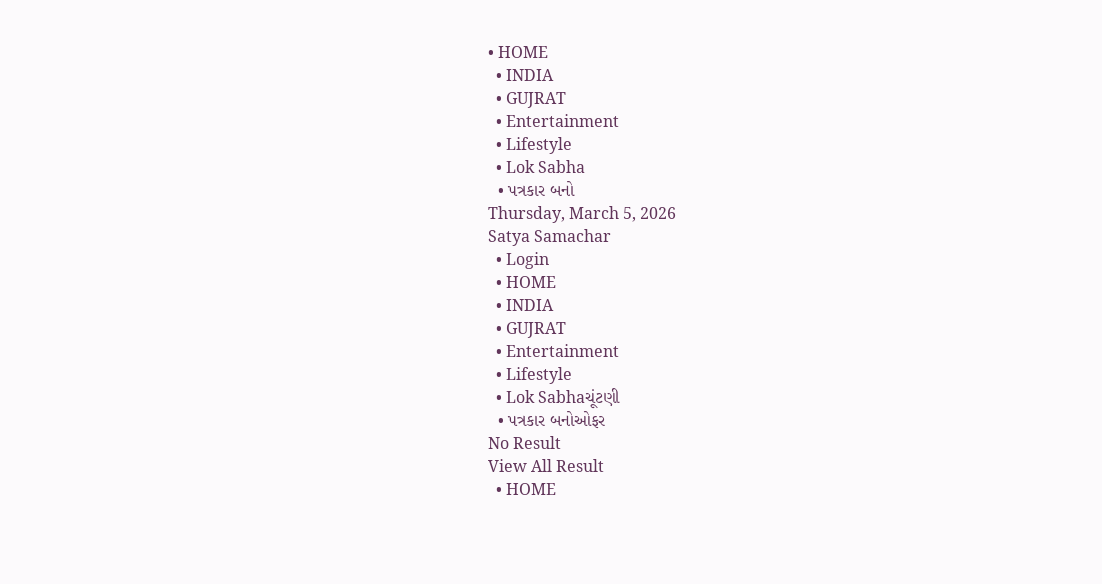• HOME
  • INDIA
  • GUJRAT
  • Entertainment
  • Lifestyle
  • Lok Sabha
  • પત્રકાર બનો
Thursday, March 5, 2026
Satya Samachar
  • Login
  • HOME
  • INDIA
  • GUJRAT
  • Entertainment
  • Lifestyle
  • Lok Sabhaચૂંટણી
  • પત્રકાર બનોઓફર
No Result
View All Result
  • HOME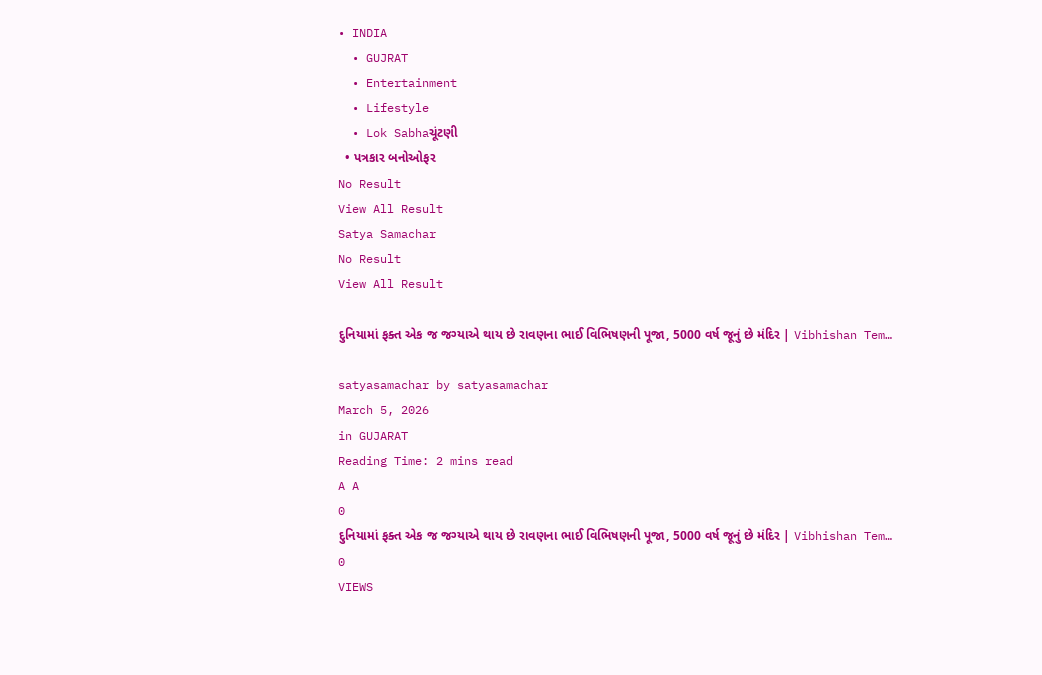• INDIA
  • GUJRAT
  • Entertainment
  • Lifestyle
  • Lok Sabhaચૂંટણી
  • પત્રકાર બનોઓફર
No Result
View All Result
Satya Samachar
No Result
View All Result

દુનિયામાં ફક્ત એક જ જગ્યાએ થાય છે રાવણના ભાઈ વિભિષણની પૂજા, 5000 વર્ષ જૂનું છે મંદિર | Vibhishan Tem…

satyasamachar by satyasamachar
March 5, 2026
in GUJARAT
Reading Time: 2 mins read
A A
0
દુનિયામાં ફક્ત એક જ જગ્યાએ થાય છે રાવણના ભાઈ વિભિષણની પૂજા, 5000 વર્ષ જૂનું છે મંદિર | Vibhishan Tem…
0
VIEWS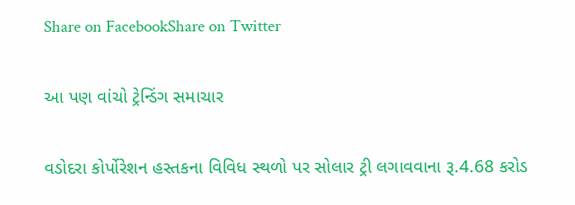Share on FacebookShare on Twitter

આ પણ વાંચો ટ્રેન્ડિંગ સમાચાર

વડોદરા કોર્પોરેશન હસ્તકના વિવિધ સ્થળો પર સોલાર ટ્રી લગાવવાના રૂ.4.68 કરોડ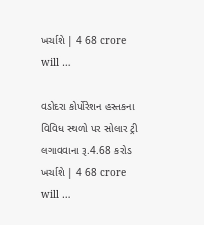ખર્ચાશે | 4 68 crore will …

વડોદરા કોર્પોરેશન હસ્તકના વિવિધ સ્થળો પર સોલાર ટ્રી લગાવવાના રૂ.4.68 કરોડ ખર્ચાશે | 4 68 crore will …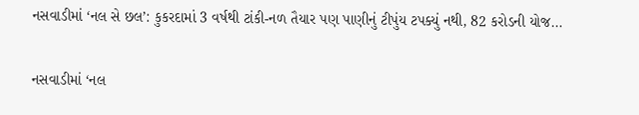નસવાડીમાં ‘નલ સે છલ’: કુકરદામાં 3 વર્ષથી ટાંકી-નળ તૈયાર પણ પાણીનું ટીપુંય ટપક્યું નથી, 82 કરોડની યોજ…

નસવાડીમાં ‘નલ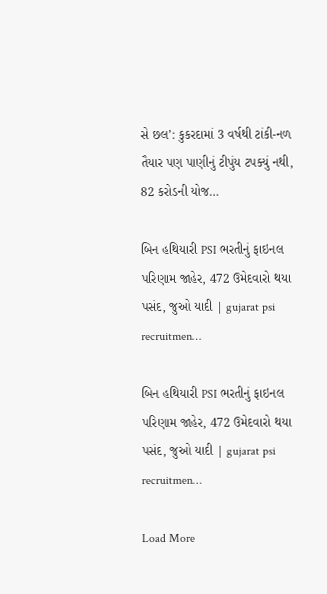સે છલ’: કુકરદામાં 3 વર્ષથી ટાંકી-નળ તૈયાર પણ પાણીનું ટીપુંય ટપક્યું નથી, 82 કરોડની યોજ…

બિન હથિયારી PSI ભરતીનું ફાઇનલ પરિણામ જાહેર, 472 ઉમેદવારો થયા પસંદ, જુઓ યાદી | gujarat psi recruitmen…

બિન હથિયારી PSI ભરતીનું ફાઇનલ પરિણામ જાહેર, 472 ઉમેદવારો થયા પસંદ, જુઓ યાદી | gujarat psi recruitmen…

Load More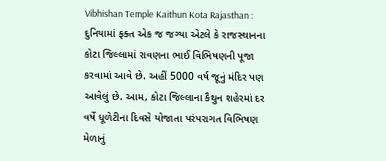Vibhishan Temple Kaithun Kota Rajasthan : દુનિયામાં ફક્ત એક જ જગ્યા એટલે કે રાજસ્થાનના કોટા જિલ્લામાં રાવણના ભાઈ વિભિષણની પૂજા કરવામાં આવે છે. અહીં 5000 વર્ષ જૂનું મંદિર પણ આવેલું છે. આમ, કોટા જિલ્લાના કૈથુન શહેરમાં દર વર્ષે ધૂળેટીના દિવસે યોજાતા પરંપરાગત વિભિષણ મેળાનું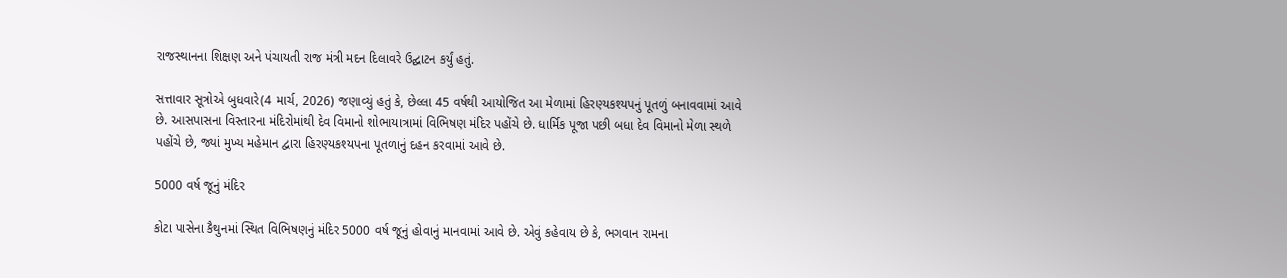રાજસ્થાનના શિક્ષણ અને પંચાયતી રાજ મંત્રી મદન દિલાવરે ઉદ્ઘાટન કર્યું હતું.

સત્તાવાર સૂત્રોએ બુધવારે(4 માર્ચ, 2026) જણાવ્યું હતું કે, છેલ્લા 45 વર્ષથી આયોજિત આ મેળામાં હિરણ્યકશ્યપનું પૂતળું બનાવવામાં આવે છે. આસપાસના વિસ્તારના મંદિરોમાંથી દેવ વિમાનો શોભાયાત્રામાં વિભિષણ મંદિર પહોંચે છે. ધાર્મિક પૂજા પછી બધા દેવ વિમાનો મેળા સ્થળે પહોંચે છે, જ્યાં મુખ્ય મહેમાન દ્વારા હિરણ્યકશ્યપના પૂતળાનું દહન કરવામાં આવે છે.

5000 વર્ષ જૂનું મંદિર

કોટા પાસેના કૈથુનમાં સ્થિત વિભિષણનું મંદિર 5000 વર્ષ જૂનું હોવાનું માનવામાં આવે છે. એવું કહેવાય છે કે, ભગવાન રામના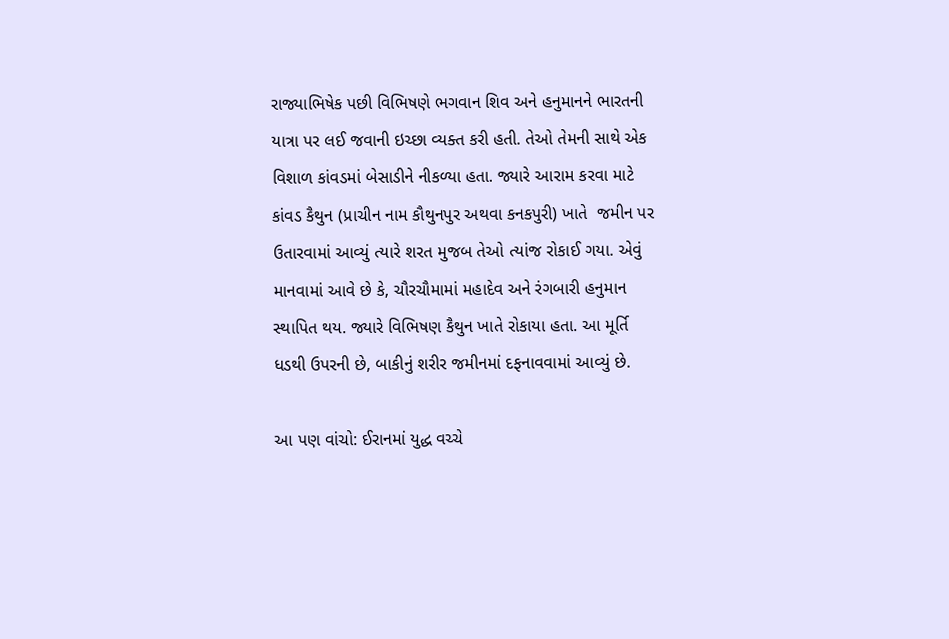રાજ્યાભિષેક પછી વિભિષણે ભગવાન શિવ અને હનુમાનને ભારતની યાત્રા પર લઈ જવાની ઇચ્છા વ્યક્ત કરી હતી. તેઓ તેમની સાથે એક વિશાળ કાંવડમાં બેસાડીને નીકળ્યા હતા. જ્યારે આરામ કરવા માટે કાંવડ કૈથુન (પ્રાચીન નામ કૌથુનપુર અથવા કનકપુરી) ખાતે  જમીન પર ઉતારવામાં આવ્યું ત્યારે શરત મુજબ તેઓ ત્યાંજ રોકાઈ ગયા. એવું માનવામાં આવે છે કે, ચૌરચૌમામાં મહાદેવ અને રંગબારી હનુમાન સ્થાપિત થય. જ્યારે વિભિષણ કૈથુન ખાતે રોકાયા હતા. આ મૂર્તિ ધડથી ઉપરની છે, બાકીનું શરીર જમીનમાં દફનાવવામાં આવ્યું છે.

આ પણ વાંચો: ઈરાનમાં યુદ્ધ વચ્ચે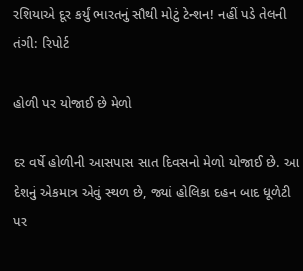રશિયાએ દૂર કર્યું ભારતનું સૌથી મોટું ટેન્શન! નહીં પડે તેલની તંગી: રિપોર્ટ

હોળી પર યોજાઈ છે મેળો

દર વર્ષે હોળીની આસપાસ સાત દિવસનો મેળો યોજાઈ છે. આ દેશનું એકમાત્ર એવું સ્થળ છે, જ્યાં હોલિકા દહન બાદ ધૂળેટી પર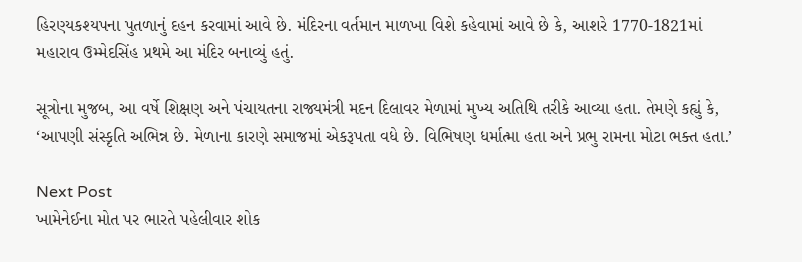હિરણ્યકશ્યપના પુતળાનું દહન કરવામાં આવે છે. મંદિરના વર્તમાન માળખા વિશે કહેવામાં આવે છે કે, આશરે 1770-1821માં મહારાવ ઉમ્મેદસિંહ પ્રથમે આ મંદિર બનાવ્યું હતું.

સૂત્રોના મુજબ, આ વર્ષે શિક્ષણ અને પંચાયતના રાજ્યમંત્રી મદન દિલાવર મેળામાં મુખ્ય અતિથિ તરીકે આવ્યા હતા. તેમણે કહ્યું કે, ‘આપણી સંસ્કૃતિ અભિન્ન છે. મેળાના કારણે સમાજમાં એકરૂપતા વધે છે. વિભિષણ ધર્માત્મા હતા અને પ્રભુ રામના મોટા ભક્ત હતા.’

Next Post
ખામેનેઈના મોત પર ભારતે પહેલીવાર શોક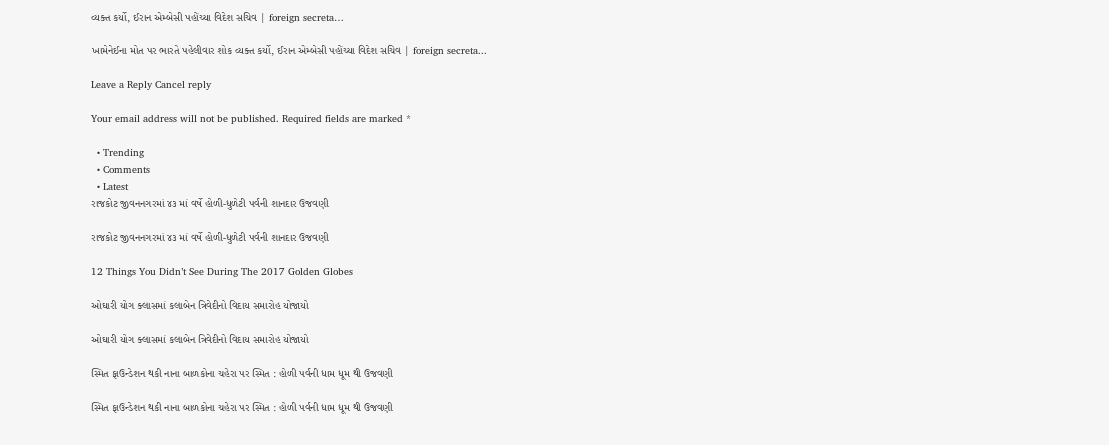વ્યક્ત કર્યો, ઈરાન એમ્બેસી પહોંચ્યા વિદેશ સચિવ | foreign secreta…

ખામેનેઈના મોત પર ભારતે પહેલીવાર શોક વ્યક્ત કર્યો, ઈરાન એમ્બેસી પહોંચ્યા વિદેશ સચિવ | foreign secreta...

Leave a Reply Cancel reply

Your email address will not be published. Required fields are marked *

  • Trending
  • Comments
  • Latest
રાજકોટ જીવનનગરમાં ૪૩ માં વર્ષે હોળી-ધુળેટી પર્વની શાનદાર ઉજવણી

રાજકોટ જીવનનગરમાં ૪૩ માં વર્ષે હોળી-ધુળેટી પર્વની શાનદાર ઉજવણી

12 Things You Didn’t See During The 2017 Golden Globes

ઓઘારી યોગ ક્લાસમાં કલાબેન ત્રિવેદીનો વિદાય સમારોહ યોજાયો

ઓઘારી યોગ ક્લાસમાં કલાબેન ત્રિવેદીનો વિદાય સમારોહ યોજાયો

સ્મિત ફાઉન્ડેશન થકી નાના બાળકોના ચહેરા પર સ્મિત : હોળી પર્વની ધામ ધૂમ થી ઉજવણી

સ્મિત ફાઉન્ડેશન થકી નાના બાળકોના ચહેરા પર સ્મિત : હોળી પર્વની ધામ ધૂમ થી ઉજવણી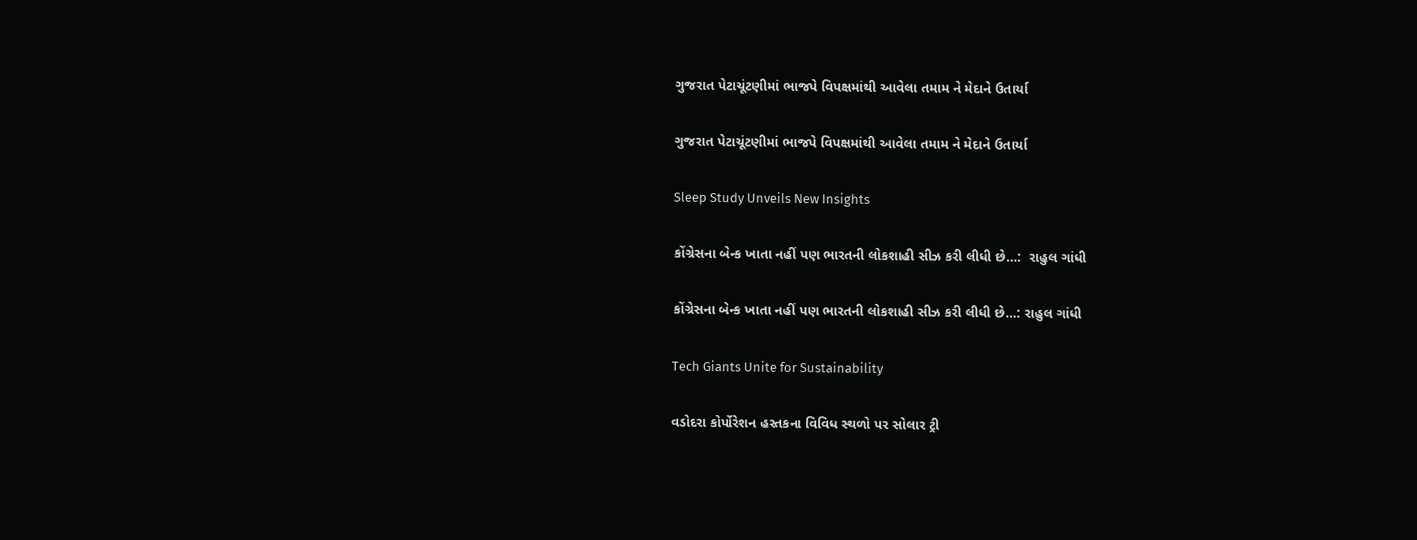ગુજરાત પેટાચૂંટણીમાં ભાજપે વિપક્ષમાંથી આવેલા તમામ ને મેદાને ઉતાર્યા

ગુજરાત પેટાચૂંટણીમાં ભાજપે વિપક્ષમાંથી આવેલા તમામ ને મેદાને ઉતાર્યા

Sleep Study Unveils New Insights

કોંગ્રેસના બેન્ક ખાતા નહીં પણ ભારતની લોકશાહી સીઝ કરી લીધી છે…:  રાહુલ ગાંધી

કોંગ્રેસના બેન્ક ખાતા નહીં પણ ભારતની લોકશાહી સીઝ કરી લીધી છે…: રાહુલ ગાંધી

Tech Giants Unite for Sustainability

વડોદરા કોર્પોરેશન હસ્તકના વિવિધ સ્થળો પર સોલાર ટ્રી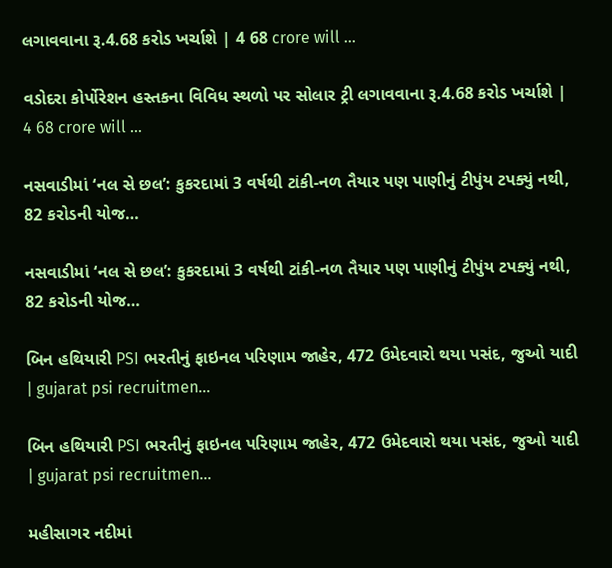લગાવવાના રૂ.4.68 કરોડ ખર્ચાશે | 4 68 crore will …

વડોદરા કોર્પોરેશન હસ્તકના વિવિધ સ્થળો પર સોલાર ટ્રી લગાવવાના રૂ.4.68 કરોડ ખર્ચાશે | 4 68 crore will …

નસવાડીમાં ‘નલ સે છલ’: કુકરદામાં 3 વર્ષથી ટાંકી-નળ તૈયાર પણ પાણીનું ટીપુંય ટપક્યું નથી, 82 કરોડની યોજ…

નસવાડીમાં ‘નલ સે છલ’: કુકરદામાં 3 વર્ષથી ટાંકી-નળ તૈયાર પણ પાણીનું ટીપુંય ટપક્યું નથી, 82 કરોડની યોજ…

બિન હથિયારી PSI ભરતીનું ફાઇનલ પરિણામ જાહેર, 472 ઉમેદવારો થયા પસંદ, જુઓ યાદી | gujarat psi recruitmen…

બિન હથિયારી PSI ભરતીનું ફાઇનલ પરિણામ જાહેર, 472 ઉમેદવારો થયા પસંદ, જુઓ યાદી | gujarat psi recruitmen…

મહીસાગર નદીમાં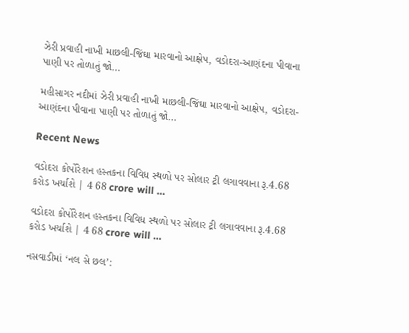ઝેરી પ્રવાહી નાખી માછલી-જિંઘા મારવાનો આક્ષેપ, વડોદરા-આણંદના પીવાના પાણી પર તોળાતું જો…

મહીસાગર નદીમાં ઝેરી પ્રવાહી નાખી માછલી-જિંઘા મારવાનો આક્ષેપ, વડોદરા-આણંદના પીવાના પાણી પર તોળાતું જો…

Recent News

વડોદરા કોર્પોરેશન હસ્તકના વિવિધ સ્થળો પર સોલાર ટ્રી લગાવવાના રૂ.4.68 કરોડ ખર્ચાશે | 4 68 crore will …

વડોદરા કોર્પોરેશન હસ્તકના વિવિધ સ્થળો પર સોલાર ટ્રી લગાવવાના રૂ.4.68 કરોડ ખર્ચાશે | 4 68 crore will …

નસવાડીમાં ‘નલ સે છલ’: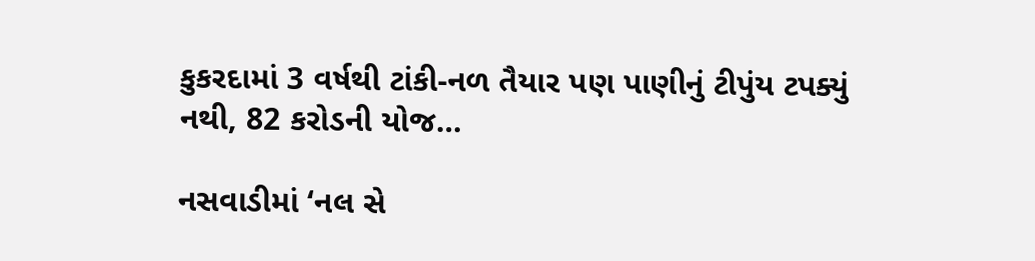કુકરદામાં 3 વર્ષથી ટાંકી-નળ તૈયાર પણ પાણીનું ટીપુંય ટપક્યું નથી, 82 કરોડની યોજ…

નસવાડીમાં ‘નલ સે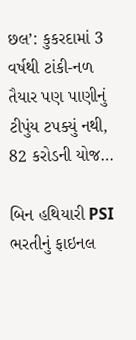છલ’: કુકરદામાં 3 વર્ષથી ટાંકી-નળ તૈયાર પણ પાણીનું ટીપુંય ટપક્યું નથી, 82 કરોડની યોજ…

બિન હથિયારી PSI ભરતીનું ફાઇનલ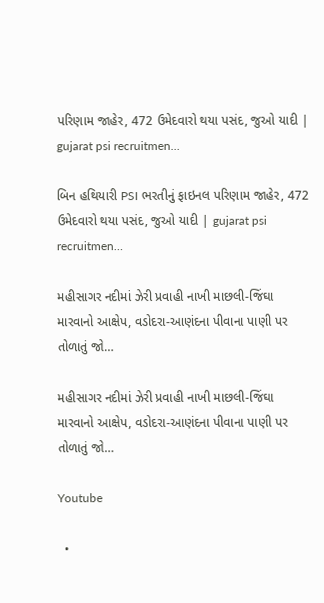પરિણામ જાહેર, 472 ઉમેદવારો થયા પસંદ, જુઓ યાદી | gujarat psi recruitmen…

બિન હથિયારી PSI ભરતીનું ફાઇનલ પરિણામ જાહેર, 472 ઉમેદવારો થયા પસંદ, જુઓ યાદી | gujarat psi recruitmen…

મહીસાગર નદીમાં ઝેરી પ્રવાહી નાખી માછલી-જિંઘા મારવાનો આક્ષેપ, વડોદરા-આણંદના પીવાના પાણી પર તોળાતું જો…

મહીસાગર નદીમાં ઝેરી પ્રવાહી નાખી માછલી-જિંઘા મારવાનો આક્ષેપ, વડોદરા-આણંદના પીવાના પાણી પર તોળાતું જો…

Youtube

  •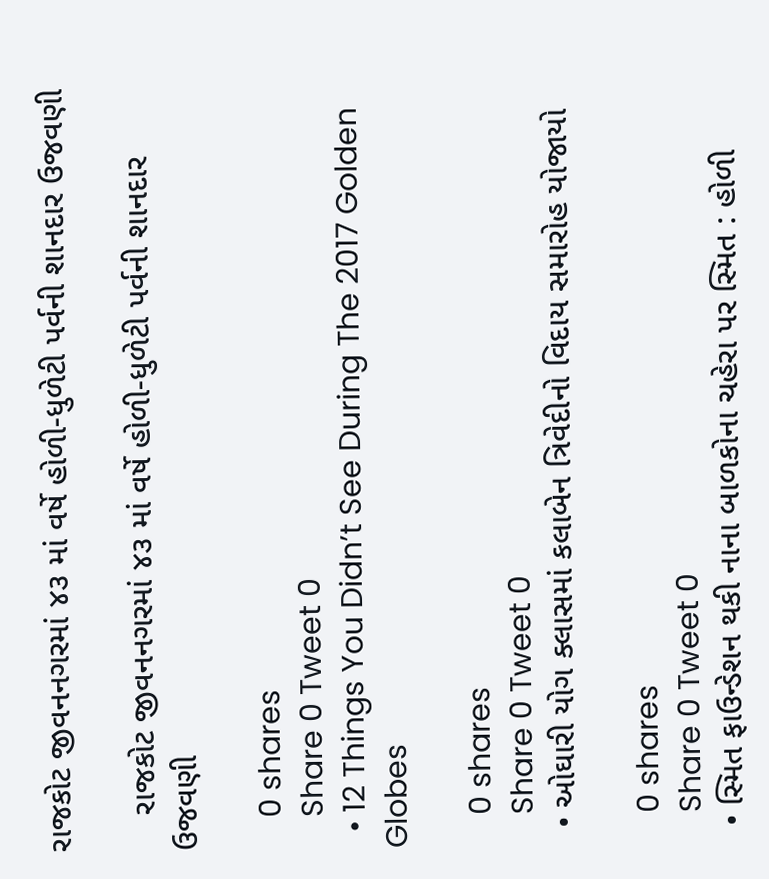રાજકોટ જીવનનગરમાં ૪૩ માં વર્ષે હોળી-ધુળેટી પર્વની શાનદાર ઉજવણી

    રાજકોટ જીવનનગરમાં ૪૩ માં વર્ષે હોળી-ધુળેટી પર્વની શાનદાર ઉજવણી

    0 shares
    Share 0 Tweet 0
  • 12 Things You Didn’t See During The 2017 Golden Globes

    0 shares
    Share 0 Tweet 0
  • ઓઘારી યોગ ક્લાસમાં કલાબેન ત્રિવેદીનો વિદાય સમારોહ યોજાયો

    0 shares
    Share 0 Tweet 0
  • સ્મિત ફાઉન્ડેશન થકી નાના બાળકોના ચહેરા પર સ્મિત : હોળી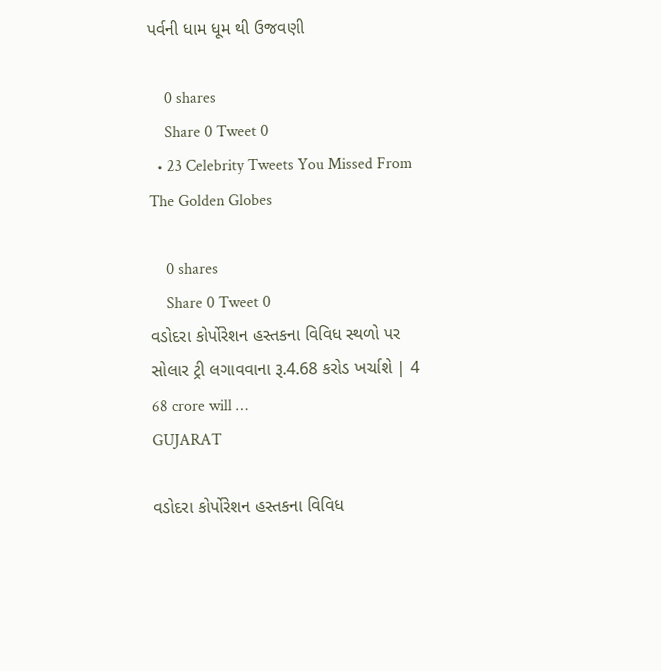પર્વની ધામ ધૂમ થી ઉજવણી

    0 shares
    Share 0 Tweet 0
  • 23 Celebrity Tweets You Missed From The Golden Globes

    0 shares
    Share 0 Tweet 0
વડોદરા કોર્પોરેશન હસ્તકના વિવિધ સ્થળો પર સોલાર ટ્રી લગાવવાના રૂ.4.68 કરોડ ખર્ચાશે | 4 68 crore will …
GUJARAT

વડોદરા કોર્પોરેશન હસ્તકના વિવિધ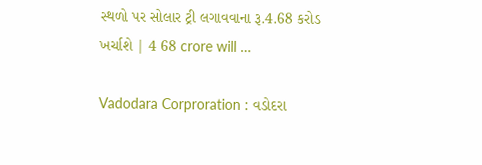સ્થળો પર સોલાર ટ્રી લગાવવાના રૂ.4.68 કરોડ ખર્ચાશે | 4 68 crore will …

Vadodara Corproration : વડોદરા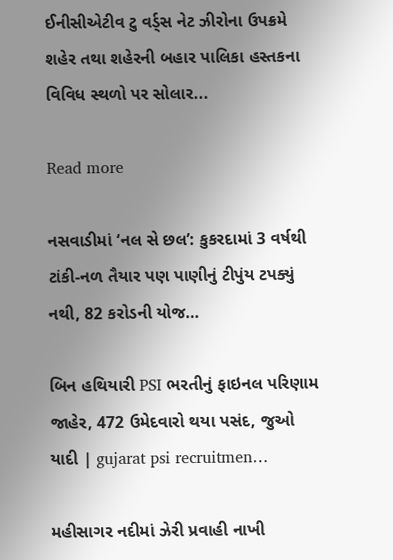ઈનીસીએટીવ ટુ વર્ડ્સ નેટ ઝીરોના ઉપક્રમે શહેર તથા શહેરની બહાર પાલિકા હસ્તકના વિવિધ સ્થળો પર સોલાર...

Read more

નસવાડીમાં ‘નલ સે છલ’: કુકરદામાં 3 વર્ષથી ટાંકી-નળ તૈયાર પણ પાણીનું ટીપુંય ટપક્યું નથી, 82 કરોડની યોજ…

બિન હથિયારી PSI ભરતીનું ફાઇનલ પરિણામ જાહેર, 472 ઉમેદવારો થયા પસંદ, જુઓ યાદી | gujarat psi recruitmen…

મહીસાગર નદીમાં ઝેરી પ્રવાહી નાખી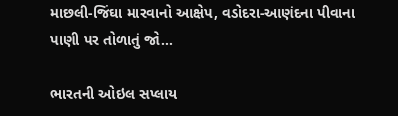માછલી-જિંઘા મારવાનો આક્ષેપ, વડોદરા-આણંદના પીવાના પાણી પર તોળાતું જો…

ભારતની ઓઇલ સપ્લાય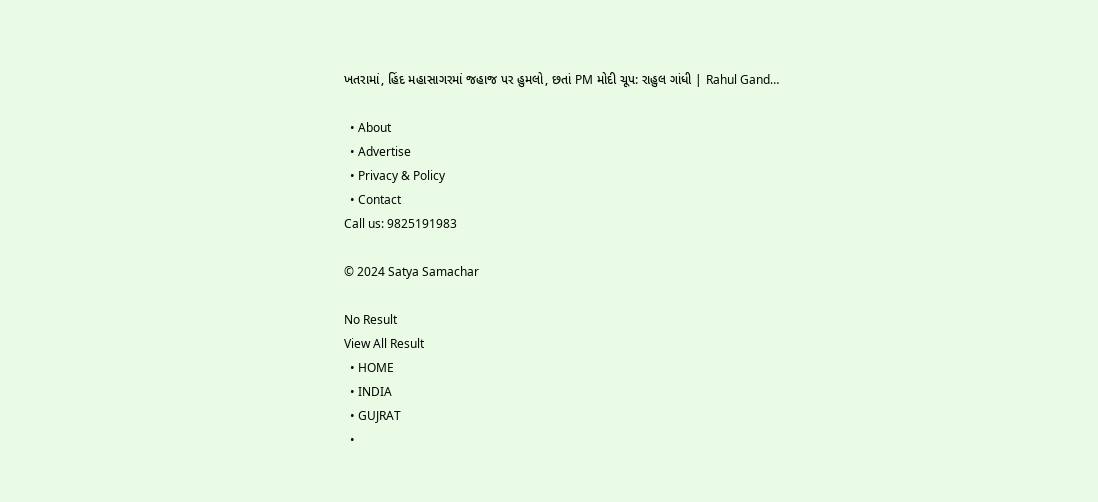ખતરામાં, હિંદ મહાસાગરમાં જહાજ પર હુમલો, છતાં PM મોદી ચૂપ: રાહુલ ગાંધી | Rahul Gand…

  • About
  • Advertise
  • Privacy & Policy
  • Contact
Call us: 9825191983

© 2024 Satya Samachar

No Result
View All Result
  • HOME
  • INDIA
  • GUJRAT
  •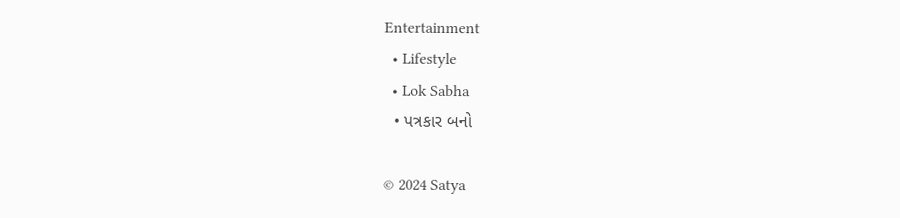Entertainment
  • Lifestyle
  • Lok Sabha
  • પત્રકાર બનો

© 2024 Satya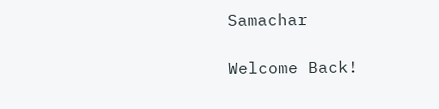Samachar

Welcome Back!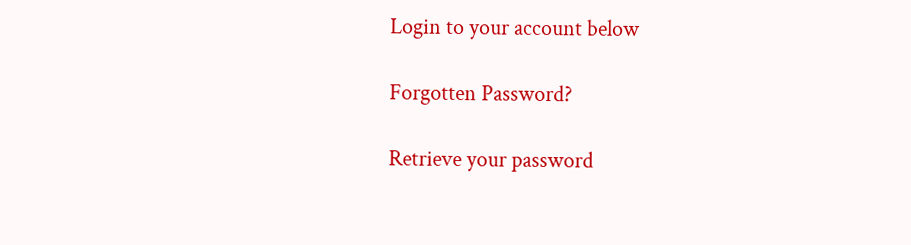Login to your account below

Forgotten Password?

Retrieve your password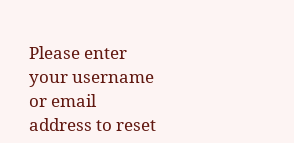Please enter your username or email address to reset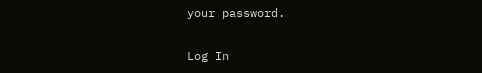your password.

Log In